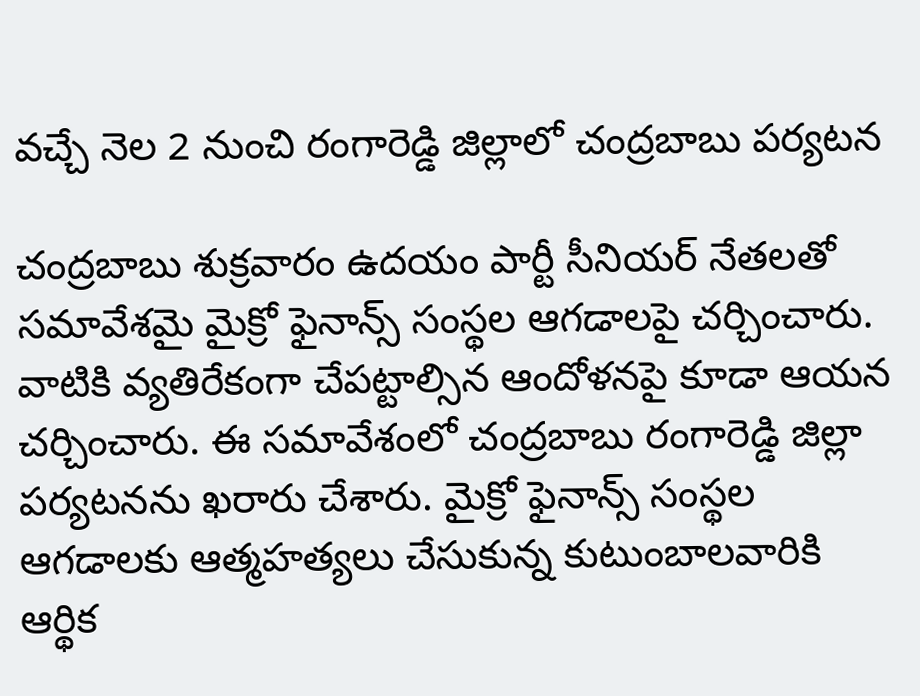వచ్చే నెల 2 నుంచి రంగారెడ్డి జిల్లాలో చంద్రబాబు పర్యటన

చంద్రబాబు శుక్రవారం ఉదయం పార్టీ సీనియర్ నేతలతో సమావేశమై మైక్రో ఫైనాన్స్ సంస్థల ఆగడాలపై చర్చించారు. వాటికి వ్యతిరేకంగా చేపట్టాల్సిన ఆందోళనపై కూడా ఆయన చర్చించారు. ఈ సమావేశంలో చంద్రబాబు రంగారెడ్డి జిల్లా పర్యటనను ఖరారు చేశారు. మైక్రో ఫైనాన్స్ సంస్థల ఆగడాలకు ఆత్మహత్యలు చేసుకున్న కుటుంబాలవారికి ఆర్థిక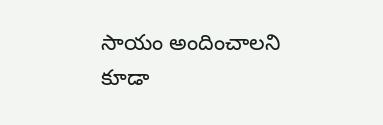సాయం అందించాలని కూడా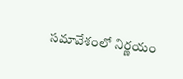సమావేశంలో నిర్ణయం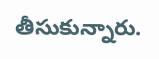తీసుకున్నారు.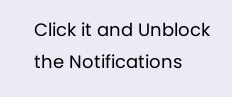Click it and Unblock the Notifications